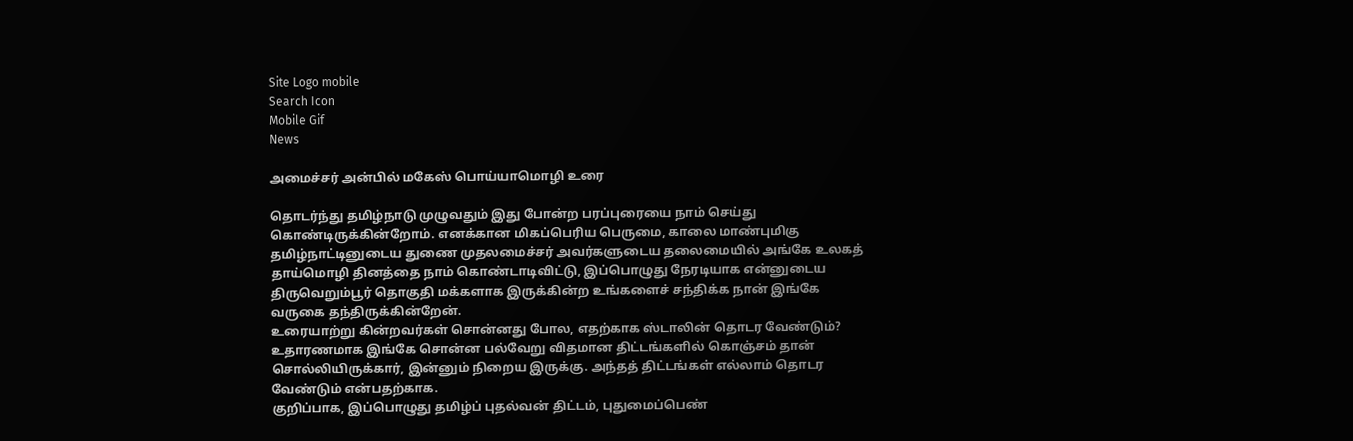Site Logo mobile
Search Icon
Mobile Gif
News

அமைச்சர் அன்பில் மகேஸ் பொய்யாமொழி உரை

தொடர்ந்து தமிழ்நாடு முழுவதும் இது போன்ற பரப்புரையை நாம் செய்து கொண்டிருக்கின்றோம். எனக்கான மிகப்பெரிய பெருமை, காலை மாண்புமிகு தமிழ்நாட்டினுடைய துணை முதலமைச்சர் அவர்களுடைய தலைமையில் அங்கே உலகத் தாய்மொழி தினத்தை நாம் கொண்டாடிவிட்டு, இப்பொழுது நேரடியாக என்னுடைய திருவெறும்பூர் தொகுதி மக்களாக இருக்கின்ற உங்களைச் சந்திக்க நான் இங்கே வருகை தந்திருக்கின்றேன்.
உரையாற்று கின்றவர்கள் சொன்னது போல, எதற்காக ஸ்டாலின் தொடர வேண்டும்? உதாரணமாக இங்கே சொன்ன பல்வேறு விதமான திட்டங்களில் கொஞ்சம் தான் சொல்லியிருக்கார், இன்னும் நிறைய இருக்கு. அந்தத் திட்டங்கள் எல்லாம் தொடர வேண்டும் என்பதற்காக.
குறிப்பாக, இப்பொழுது தமிழ்ப் புதல்வன் திட்டம், புதுமைப்பெண்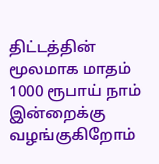திட்டத்தின் மூலமாக மாதம் 1000 ரூபாய் நாம் இன்றைக்கு வழங்குகிறோம்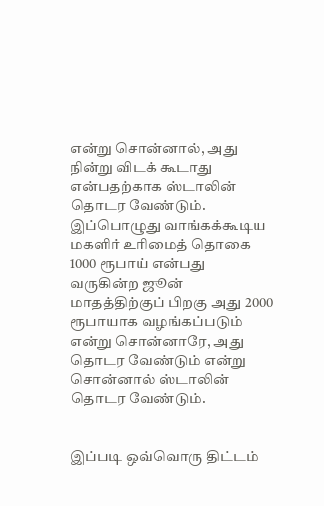என்று சொன்னால், அது நின்று விடக் கூடாது என்பதற்காக ஸ்டாலின் தொடர வேண்டும்.
இப்பொழுது வாங்கக்கூடிய மகளிர் உரிமைத் தொகை 1000 ரூபாய் என்பது வருகின்ற ஜூன் மாதத்திற்குப் பிறகு அது 2000 ரூபாயாக வழங்கப்படும் என்று சொன்னாரே, அது தொடர வேண்டும் என்று சொன்னால் ஸ்டாலின் தொடர வேண்டும்.


இப்படி ஒவ்வொரு திட்டம்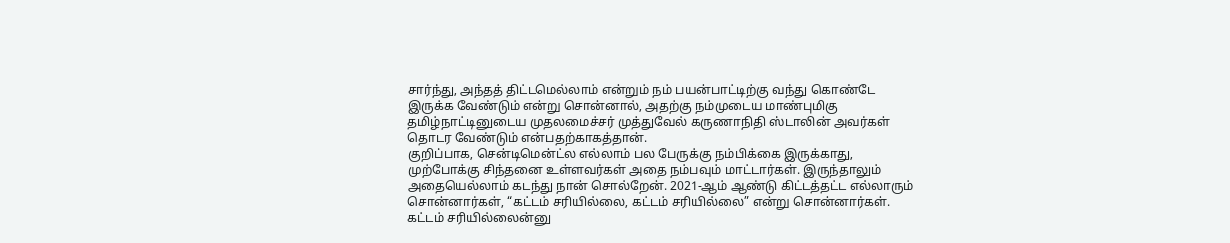சார்ந்து, அந்தத் திட்டமெல்லாம் என்றும் நம் பயன்பாட்டிற்கு வந்து கொண்டே இருக்க வேண்டும் என்று சொன்னால், அதற்கு நம்முடைய மாண்புமிகு தமிழ்நாட்டினுடைய முதலமைச்சர் முத்துவேல் கருணாநிதி ஸ்டாலின் அவர்கள் தொடர வேண்டும் என்பதற்காகத்தான்.
குறிப்பாக, சென்டிமென்ட்ல எல்லாம் பல பேருக்கு நம்பிக்கை இருக்காது, முற்போக்கு சிந்தனை உள்ளவர்கள் அதை நம்பவும் மாட்டார்கள். இருந்தாலும் அதையெல்லாம் கடந்து நான் சொல்றேன். 2021-ஆம் ஆண்டு கிட்டத்தட்ட எல்லாரும் சொன்னார்கள், “கட்டம் சரியில்லை, கட்டம் சரியில்லை” என்று சொன்னார்கள். கட்டம் சரியில்லைன்னு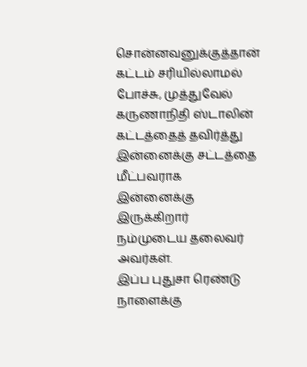சொன்னவனுக்குத்தான் கட்டம் சரியில்லாமல் போச்சு, முத்துவேல் கருணாநிதி ஸ்டாலின் கட்டத்தைத் தவிர்த்து இன்னைக்கு சட்டத்தை மீட்பவராக இன்னைக்கு இருக்கிறார் நம்முடைய தலைவர் அவர்கள்.
இப்ப புதுசா ரெண்டு நாளைக்கு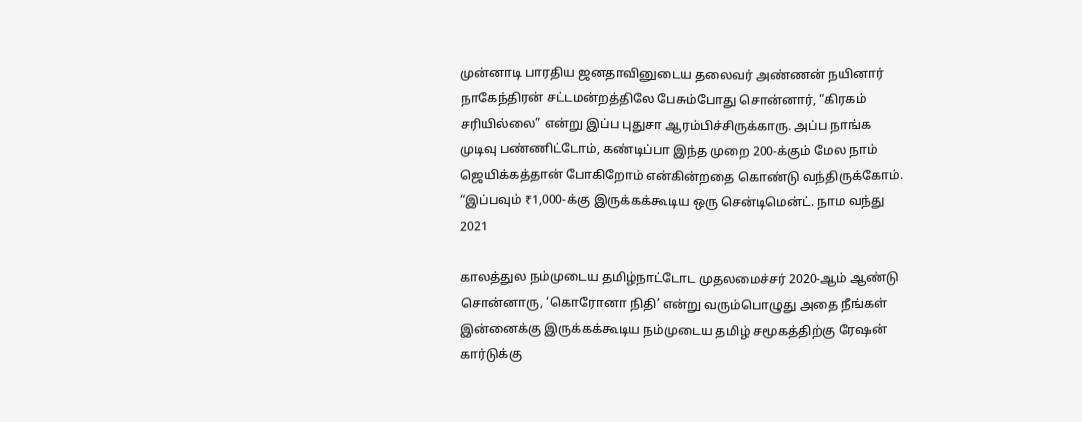முன்னாடி பாரதிய ஜனதாவினுடைய தலைவர் அண்ணன் நயினார் நாகேந்திரன் சட்டமன்றத்திலே பேசும்போது சொன்னார், “கிரகம் சரியில்லை” என்று இப்ப புதுசா ஆரம்பிச்சிருக்காரு. அப்ப நாங்க முடிவு பண்ணிட்டோம், கண்டிப்பா இந்த முறை 200-க்கும் மேல நாம் ஜெயிக்கத்தான் போகிறோம் என்கின்றதை கொண்டு வந்திருக்கோம்.
“இப்பவும் ₹1,000-க்கு இருக்கக்கூடிய ஒரு சென்டிமென்ட். நாம வந்து 2021

காலத்துல நம்முடைய தமிழ்நாட்டோட முதலமைச்சர் 2020-ஆம் ஆண்டு சொன்னாரு, ‘கொரோனா நிதி’ என்று வரும்பொழுது அதை நீங்கள் இன்னைக்கு இருக்கக்கூடிய நம்முடைய தமிழ் சமூகத்திற்கு ரேஷன் கார்டுக்கு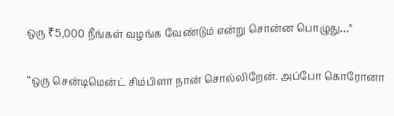ஒரு ₹5,000 நீங்கள் வழங்க வேண்டும் என்று சொன்ன பொழுது…”

“ஒரு சென்டிமென்ட் சிம்பிளா நான் சொல்லிறேன். அப்போ கொரோனா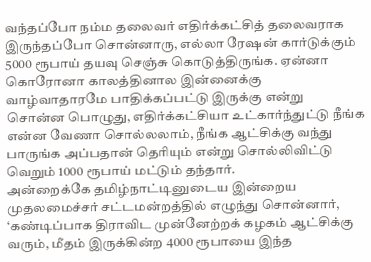வந்தப்போ நம்ம தலைவர் எதிர்க்கட்சித் தலைவராக இருந்தப்போ சொன்னாரு, எல்லா ரேஷன் கார்டுக்கும் 5000 ரூபாய் தயவு செஞ்சு கொடுத்திருங்க. ஏன்னா கொரோனா காலத்தினால இன்னைக்கு வாழ்வாதாரமே பாதிக்கப்பட்டு இருக்கு என்று சொன்ன பொழுது, எதிர்க்கட்சியா உட்கார்ந்துட்டு நீங்க என்ன வேணா சொல்லலாம், நீங்க ஆட்சிக்கு வந்து பாருங்க அப்பதான் தெரியும் என்று சொல்லிவிட்டு வெறும் 1000 ரூபாய் மட்டும் தந்தார்.
அன்றைக்கே தமிழ்நாட்டினுடைய இன்றைய முதலமைச்சர் சட்டமன்றத்தில் எழுந்து சொன்னார், ‘கண்டிப்பாக திராவிட முன்னேற்றக் கழகம் ஆட்சிக்கு வரும், மீதம் இருக்கின்ற 4000 ரூபாயை இந்த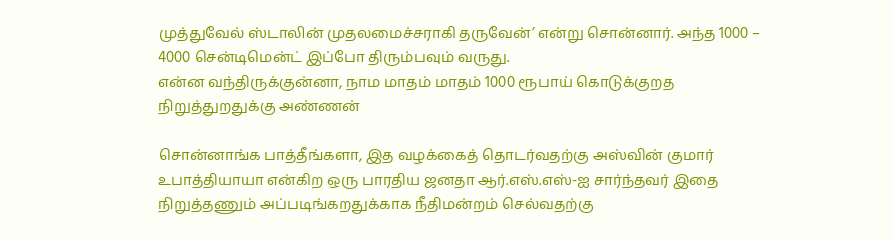முத்துவேல் ஸ்டாலின் முதலமைச்சராகி தருவேன்’ என்று சொன்னார். அந்த 1000 – 4000 சென்டிமென்ட் இப்போ திரும்பவும் வருது.
என்ன வந்திருக்குன்னா, நாம மாதம் மாதம் 1000 ரூபாய் கொடுக்குறத நிறுத்துறதுக்கு அண்ணன்

சொன்னாங்க பாத்தீங்களா, இத வழக்கைத் தொடர்வதற்கு அஸ்வின் குமார் உபாத்தியாயா என்கிற ஒரு பாரதிய ஜனதா ஆர்.எஸ்.எஸ்-ஐ சார்ந்தவர் இதை நிறுத்தணும் அப்படிங்கறதுக்காக நீதிமன்றம் செல்வதற்கு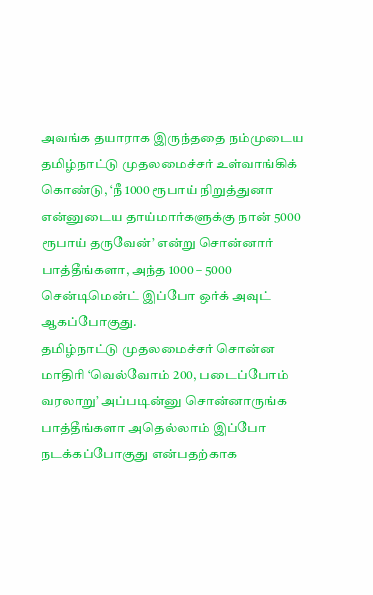அவங்க தயாராக இருந்ததை நம்முடைய தமிழ்நாட்டு முதலமைச்சர் உள்வாங்கிக் கொண்டு, ‘நீ 1000 ரூபாய் நிறுத்துனா என்னுடைய தாய்மார்களுக்கு நான் 5000 ரூபாய் தருவேன்’ என்று சொன்னார் பாத்தீங்களா, அந்த 1000 – 5000 சென்டிமென்ட் இப்போ ஒர்க் அவுட் ஆகப்போகுது.
தமிழ்நாட்டு முதலமைச்சர் சொன்ன மாதிரி ‘வெல்வோம் 200, படைப்போம் வரலாறு’ அப்படின்னு சொன்னாருங்க பாத்தீங்களா அதெல்லாம் இப்போ நடக்கப்போகுது என்பதற்காக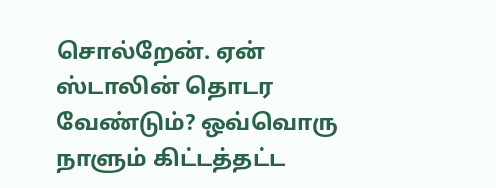சொல்றேன். ஏன் ஸ்டாலின் தொடர வேண்டும்? ஒவ்வொரு நாளும் கிட்டத்தட்ட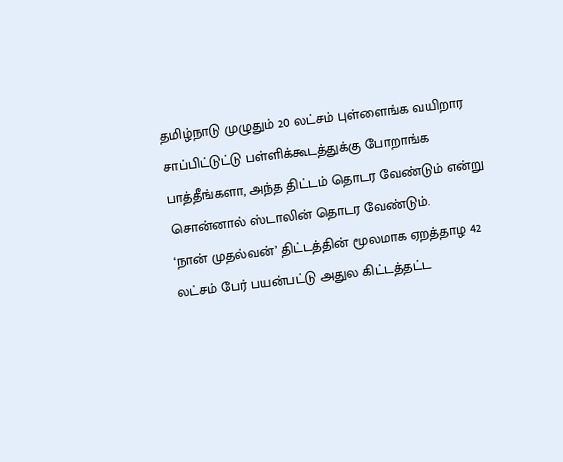தமிழ்நாடு முழுதும் 20 லட்சம் புள்ளைங்க வயிறார சாப்பிட்டுட்டு பள்ளிக்கூடத்துக்கு போறாங்க பாத்தீங்களா, அந்த திட்டம் தொடர வேண்டும் என்று சொன்னால் ஸ்டாலின் தொடர வேண்டும்.
‘நான் முதல்வன்’ திட்டத்தின் மூலமாக ஏறத்தாழ 42 லட்சம் பேர் பயன்பட்டு அதுல கிட்டத்தட்ட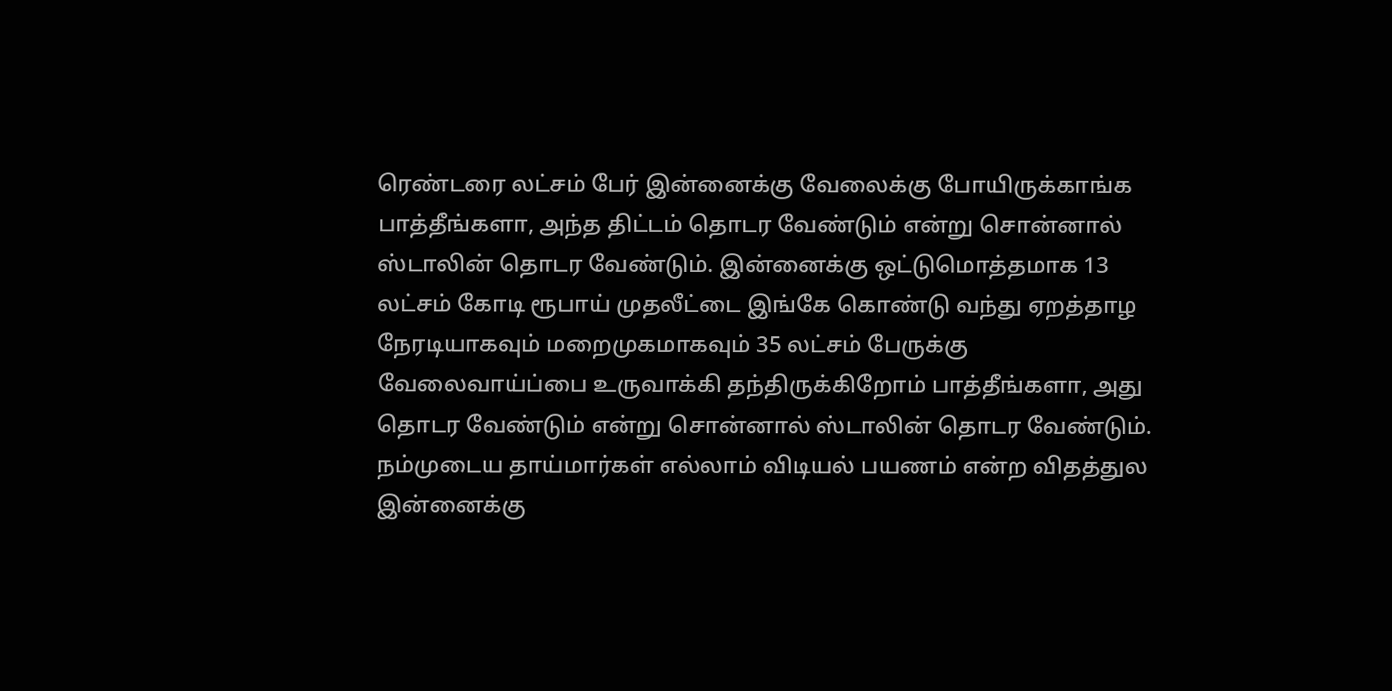ரெண்டரை லட்சம் பேர் இன்னைக்கு வேலைக்கு போயிருக்காங்க பாத்தீங்களா, அந்த திட்டம் தொடர வேண்டும் என்று சொன்னால் ஸ்டாலின் தொடர வேண்டும். இன்னைக்கு ஒட்டுமொத்தமாக 13 லட்சம் கோடி ரூபாய் முதலீட்டை இங்கே கொண்டு வந்து ஏறத்தாழ நேரடியாகவும் மறைமுகமாகவும் 35 லட்சம் பேருக்கு வேலைவாய்ப்பை உருவாக்கி தந்திருக்கிறோம் பாத்தீங்களா, அது தொடர வேண்டும் என்று சொன்னால் ஸ்டாலின் தொடர வேண்டும்.
நம்முடைய தாய்மார்கள் எல்லாம் விடியல் பயணம் என்ற விதத்துல இன்னைக்கு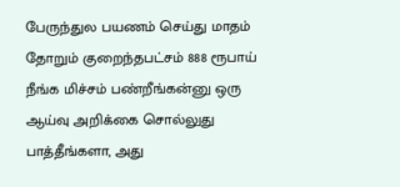பேருந்துல பயணம் செய்து மாதம் தோறும் குறைந்தபட்சம் 888 ரூபாய் நீங்க மிச்சம் பண்றீங்கன்னு ஒரு ஆய்வு அறிக்கை சொல்லுது பாத்தீங்களா, அது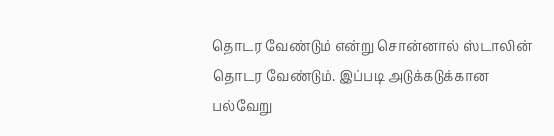தொடர வேண்டும் என்று சொன்னால் ஸ்டாலின் தொடர வேண்டும். இப்படி அடுக்கடுக்கான பல்வேறு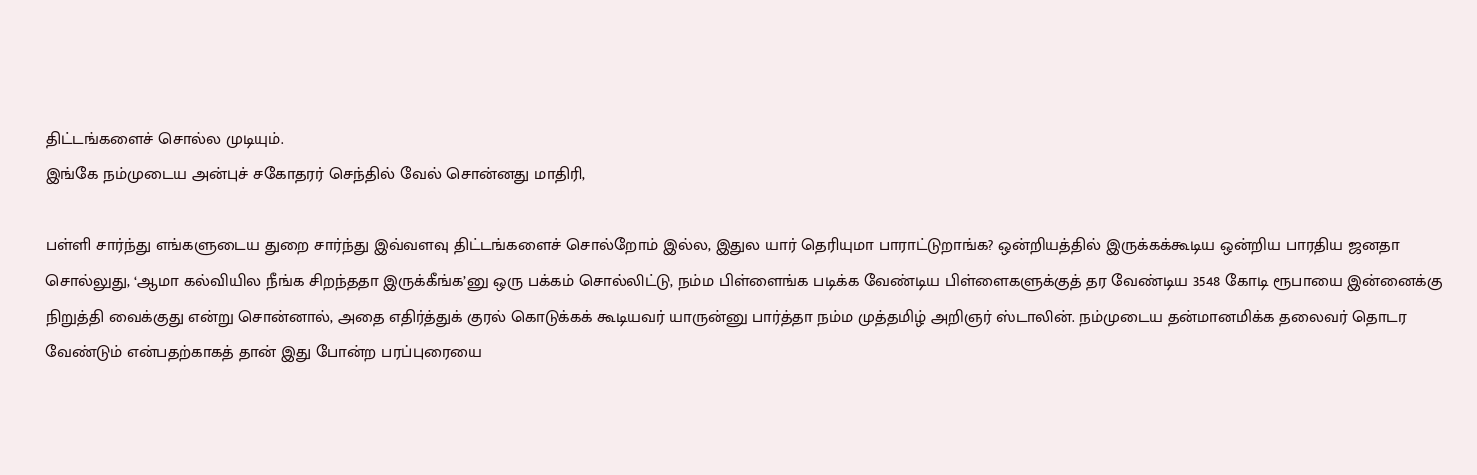திட்டங்களைச் சொல்ல முடியும்.
இங்கே நம்முடைய அன்புச் சகோதரர் செந்தில் வேல் சொன்னது மாதிரி,

பள்ளி சார்ந்து எங்களுடைய துறை சார்ந்து இவ்வளவு திட்டங்களைச் சொல்றோம் இல்ல, இதுல யார் தெரியுமா பாராட்டுறாங்க? ஒன்றியத்தில் இருக்கக்கூடிய ஒன்றிய பாரதிய ஜனதா சொல்லுது, ‘ஆமா கல்வியில நீங்க சிறந்ததா இருக்கீங்க’னு ஒரு பக்கம் சொல்லிட்டு, நம்ம பிள்ளைங்க படிக்க வேண்டிய பிள்ளைகளுக்குத் தர வேண்டிய 3548 கோடி ரூபாயை இன்னைக்கு நிறுத்தி வைக்குது என்று சொன்னால், அதை எதிர்த்துக் குரல் கொடுக்கக் கூடியவர் யாருன்னு பார்த்தா நம்ம முத்தமிழ் அறிஞர் ஸ்டாலின். நம்முடைய தன்மானமிக்க தலைவர் தொடர வேண்டும் என்பதற்காகத் தான் இது போன்ற பரப்புரையை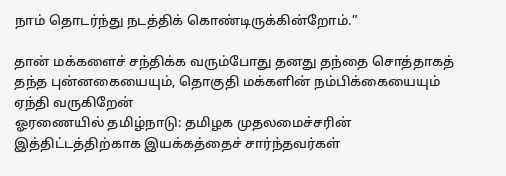நாம் தொடர்ந்து நடத்திக் கொண்டிருக்கின்றோம்.”

தான் மக்களைச் சந்திக்க வரும்போது தனது தந்தை சொத்தாகத் தந்த புன்னகையையும், தொகுதி மக்களின் நம்பிக்கையையும் ஏந்தி வருகிறேன்
ஓரணையில் தமிழ்நாடு: தமிழக முதலமைச்சரின் இத்திட்டத்திற்காக இயக்கத்தைச் சார்ந்தவர்கள்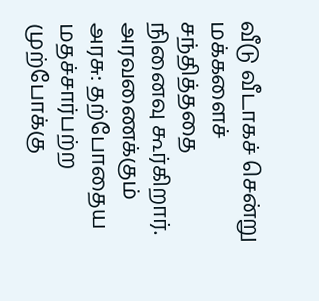வீடு வீடாகச் சென்று மக்களைச் சந்தித்ததை நினைவு கூர்கிறார்.
அரவணைக்கும் அரசு: தற்போதைய மதச்சார்பற்ற முற்போக்கு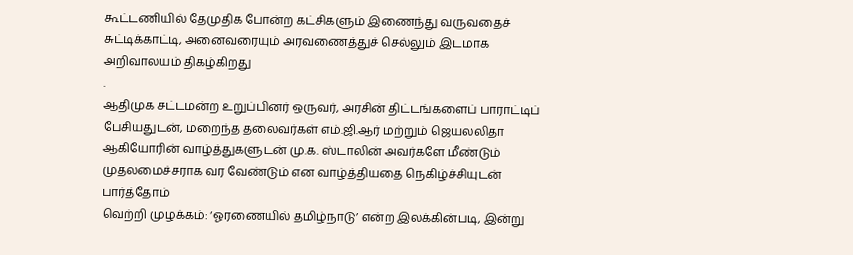கூட்டணியில் தேமுதிக போன்ற கட்சிகளும் இணைந்து வருவதைச் சுட்டிக்காட்டி, அனைவரையும் அரவணைத்துச் செல்லும் இடமாக அறிவாலயம் திகழ்கிறது
.
ஆதிமுக சட்டமன்ற உறுப்பினர் ஒருவர், அரசின் திட்டங்களைப் பாராட்டிப் பேசியதுடன், மறைந்த தலைவர்கள் எம்.ஜி.ஆர் மற்றும் ஜெயலலிதா ஆகியோரின் வாழ்த்துகளுடன் மு.க. ஸ்டாலின் அவர்களே மீண்டும் முதலமைச்சராக வர வேண்டும் என வாழ்த்தியதை நெகிழ்ச்சியுடன் பார்த்தோம்
வெற்றி முழக்கம்: ‘ஓரணையில் தமிழ்நாடு’ என்ற இலக்கின்படி, இன்று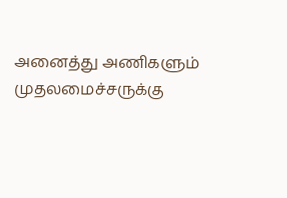அனைத்து அணிகளும் முதலமைச்சருக்கு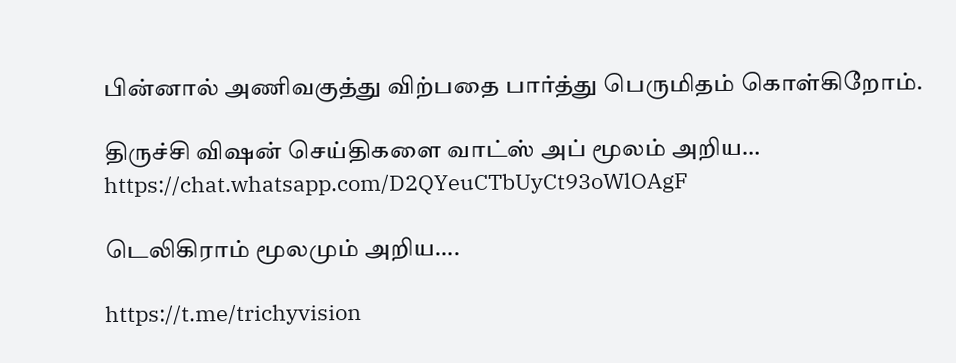பின்னால் அணிவகுத்து விற்பதை பார்த்து பெருமிதம் கொள்கிறோம்.

திருச்சி விஷன் செய்திகளை வாட்ஸ் அப் மூலம் அறிய…
https://chat.whatsapp.com/D2QYeuCTbUyCt93oWlOAgF

டெலிகிராம் மூலமும் அறிய….

https://t.me/trichyvision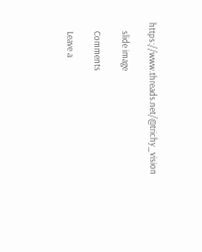https://www.threads.net/@trichy_vision

    slide image

    Comments

    Leave a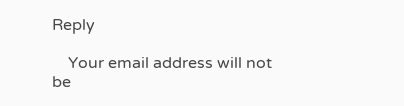Reply

    Your email address will not be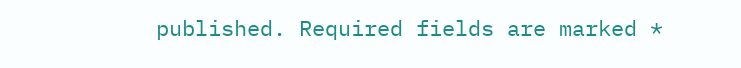published. Required fields are marked *